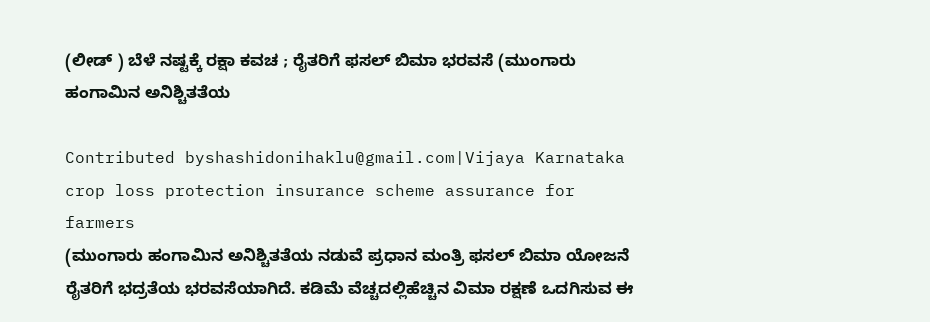(ಲೀಡ್ ) ಬೆಳೆ ನಷ್ಟಕ್ಕೆ ರಕ್ಷಾ ಕವಚ ; ರೈತರಿಗೆ ಫಸಲ್ ಬಿಮಾ ಭರವಸೆ (ಮುಂಗಾರು ಹಂಗಾಮಿನ ಅನಿಶ್ಚಿತತೆಯ

Contributed byshashidonihaklu@gmail.com|Vijaya Karnataka
crop loss protection insurance scheme assurance for farmers
(ಮುಂಗಾರು ಹಂಗಾಮಿನ ಅನಿಶ್ಚಿತತೆಯ ನಡುವೆ ಪ್ರಧಾನ ಮಂತ್ರಿ ಫಸಲ್ ಬಿಮಾ ಯೋಜನೆ ರೈತರಿಗೆ ಭದ್ರತೆಯ ಭರವಸೆಯಾಗಿದೆ. ಕಡಿಮೆ ವೆಚ್ಚದಲ್ಲಿಹೆಚ್ಚಿನ ವಿಮಾ ರಕ್ಷಣೆ ಒದಗಿಸುವ ಈ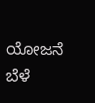ಯೋಜನೆ ಬೆಳೆ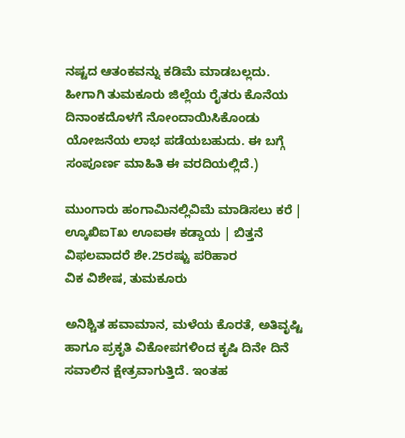ನಷ್ಟದ ಆತಂಕವನ್ನು ಕಡಿಮೆ ಮಾಡಬಲ್ಲದು. ಹೀಗಾಗಿ ತುಮಕೂರು ಜಿಲ್ಲೆಯ ರೈತರು ಕೊನೆಯ ದಿನಾಂಕದೊಳಗೆ ನೋಂದಾಯಿಸಿಕೊಂಡು ಯೋಜನೆಯ ಲಾಭ ಪಡೆಯಬಹುದು. ಈ ಬಗ್ಗೆ ಸಂಪೂರ್ಣ ಮಾಹಿತಿ ಈ ವರದಿಯಲ್ಲಿದೆ.)

ಮುಂಗಾರು ಹಂಗಾಮಿನಲ್ಲಿವಿಮೆ ಮಾಡಿಸಲು ಕರೆ | ಊ್ಕಖಿಐTಖ ಊಐಈ ಕಡ್ಡಾಯ | ಬಿತ್ತನೆ ವಿಫಲವಾದರೆ ಶೇ.25ರಷ್ಟು ಪರಿಹಾರ
ವಿಕ ವಿಶೇಷ, ತುಮಕೂರು

ಅನಿಶ್ಚಿತ ಹವಾಮಾನ, ಮಳೆಯ ಕೊರತೆ, ಅತಿವೃಷ್ಟಿ ಹಾಗೂ ಪ್ರಕೃತಿ ವಿಕೋಪಗಳಿಂದ ಕೃಷಿ ದಿನೇ ದಿನೆ ಸವಾಲಿನ ಕ್ಷೇತ್ರವಾಗುತ್ತಿದೆ. ಇಂತಹ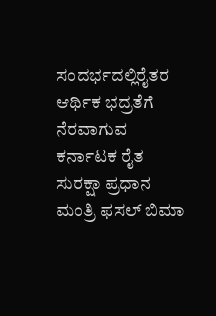ಸಂದರ್ಭದಲ್ಲಿರೈತರ ಆರ್ಥಿಕ ಭದ್ರತೆಗೆ ನೆರವಾಗುವ ಕರ್ನಾಟಕ ರೈತ ಸುರಕ್ಷಾ ಪ್ರಧಾನ ಮಂತ್ರಿ ಫಸಲ್ ಬಿಮಾ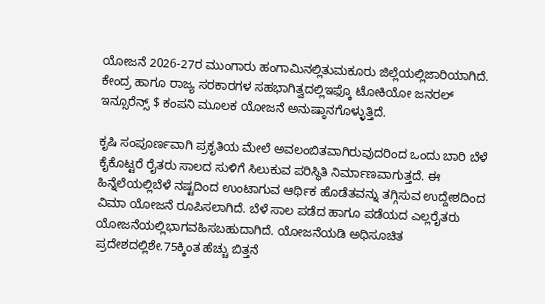ಯೋಜನೆ 2026-27ರ ಮುಂಗಾರು ಹಂಗಾಮಿನಲ್ಲಿತುಮಕೂರು ಜಿಲ್ಲೆಯಲ್ಲಿಜಾರಿಯಾಗಿದೆ. ಕೇಂದ್ರ ಹಾಗೂ ರಾಜ್ಯ ಸರಕಾರಗಳ ಸಹಭಾಗಿತ್ವದಲ್ಲಿಇಫ್ಕೊ ಟೋಕಿಯೋ ಜನರಲ್ ಇನ್ಸೂರೆನ್ಸ್ $ ಕಂಪನಿ ಮೂಲಕ ಯೋಜನೆ ಅನುಷ್ಠಾನಗೊಳ್ಳುತ್ತಿದೆ.

ಕೃಷಿ ಸಂಪೂರ್ಣವಾಗಿ ಪ್ರಕೃತಿಯ ಮೇಲೆ ಅವಲಂಬಿತವಾಗಿರುವುದರಿಂದ ಒಂದು ಬಾರಿ ಬೆಳೆ ಕೈಕೊಟ್ಟರೆ ರೈತರು ಸಾಲದ ಸುಳಿಗೆ ಸಿಲುಕುವ ಪರಿಸ್ಥಿತಿ ನಿರ್ಮಾಣವಾಗುತ್ತದೆ. ಈ ಹಿನ್ನೆಲೆಯಲ್ಲಿಬೆಳೆ ನಷ್ಟದಿಂದ ಉಂಟಾಗುವ ಆರ್ಥಿಕ ಹೊಡೆತವನ್ನು ತಗ್ಗಿಸುವ ಉದ್ದೇಶದಿಂದ ವಿಮಾ ಯೋಜನೆ ರೂಪಿಸಲಾಗಿದೆ. ಬೆಳೆ ಸಾಲ ಪಡೆದ ಹಾಗೂ ಪಡೆಯದ ಎಲ್ಲರೈತರು ಯೋಜನೆಯಲ್ಲಿಭಾಗವಹಿಸಬಹುದಾಗಿದೆ. ಯೋಜನೆಯಡಿ ಅಧಿಸೂಚಿತ ಪ್ರದೇಶದಲ್ಲಿಶೇ.75ಕ್ಕಿಂತ ಹೆಚ್ಚು ಬಿತ್ತನೆ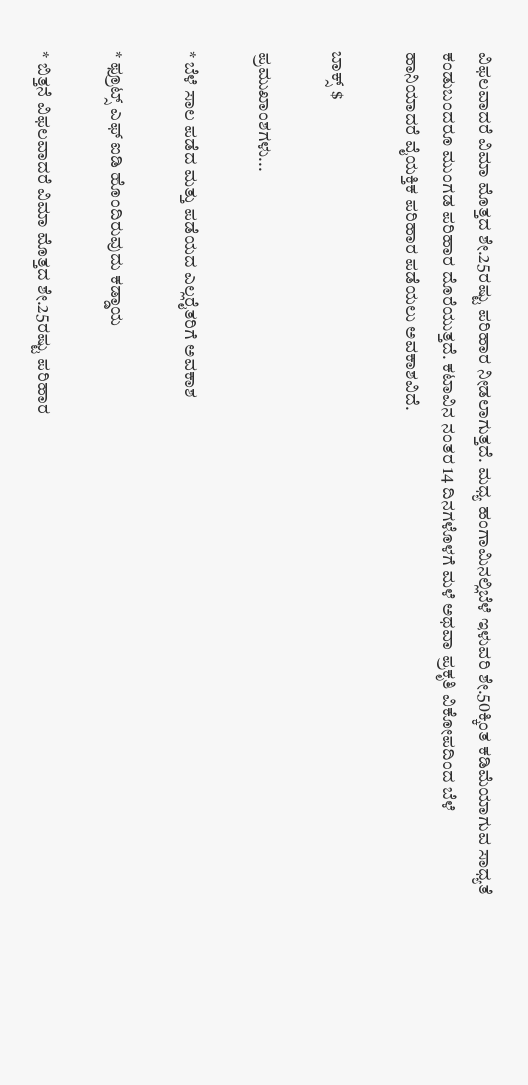ವಿಫಲವಾದರೆ ವಿಮಾ ಮೊತ್ತದ ಶೇ.25ರಷ್ಟು ಪರಿಹಾರ ನೀಡಲಾಗುತ್ತದೆ. ಮಧ್ಯ ಹಂಗಾಮಿನಲ್ಲಿಬೆಳೆ ಇಳುವರಿ ಶೇ.50ಕ್ಕಿಂತ ಕಡಿಮೆಯಾಗುವ ಸಾಧ್ಯತೆ ಕಂಡುಬಂದರೂ ಮುಂಗಡ ಪರಿಹಾರ ದೊರೆಯುತ್ತದೆ. ಕಟಾವಿನ ನಂತರ 14 ದಿನಗಳೊಳಗೆ ಮಳೆ ಅಥವಾ ಪ್ರಕೃತಿ ವಿಕೋಪದಿಂದ ಬೆಳೆ ಹಾನಿಯಾದರೆ ವೈಯಕ್ತಿಕ ಪರಿಹಾರ ಪಡೆಯಲು ಅವಕಾಶವಿದೆ.

ಬಾಕ್ಸ್ $

ಪ್ರಮುಖಾಂಶಗಳು...

* ಬೆಳೆ ಸಾಲ ಪಡೆದ ಮತ್ತು ಪಡೆಯದ ಎಲ್ಲರೈತರಿಗೆ ಅವಕಾಶ

* ಫ್ರೂಟ್ಸ್ ಎಫ್ ಐಡಿ ಹೊಂದಿರುವುದು ಕಡ್ಡಾಯ

* ಬಿತ್ತನೆ ವಿಫಲವಾದರೆ ವಿಮಾ ಮೊತ್ತದ ಶೇ.25ರಷ್ಟು ಪರಿಹಾರ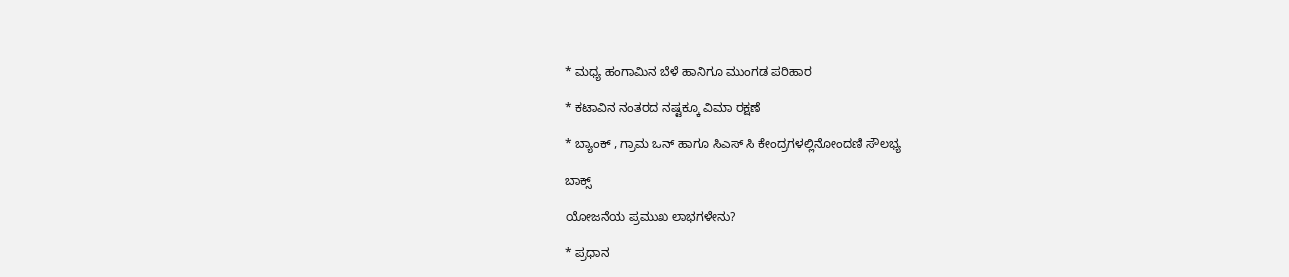* ಮಧ್ಯ ಹಂಗಾಮಿನ ಬೆಳೆ ಹಾನಿಗೂ ಮುಂಗಡ ಪರಿಹಾರ

* ಕಟಾವಿನ ನಂತರದ ನಷ್ಟಕ್ಕೂ ವಿಮಾ ರಕ್ಷಣೆ

* ಬ್ಯಾಂಕ್ , ಗ್ರಾಮ ಒನ್ ಹಾಗೂ ಸಿಎಸ್ ಸಿ ಕೇಂದ್ರಗಳಲ್ಲಿನೋಂದಣಿ ಸೌಲಭ್ಯ

ಬಾಕ್ಸ್

ಯೋಜನೆಯ ಪ್ರಮುಖ ಲಾಭಗಳೇನು?

* ಪ್ರಧಾನ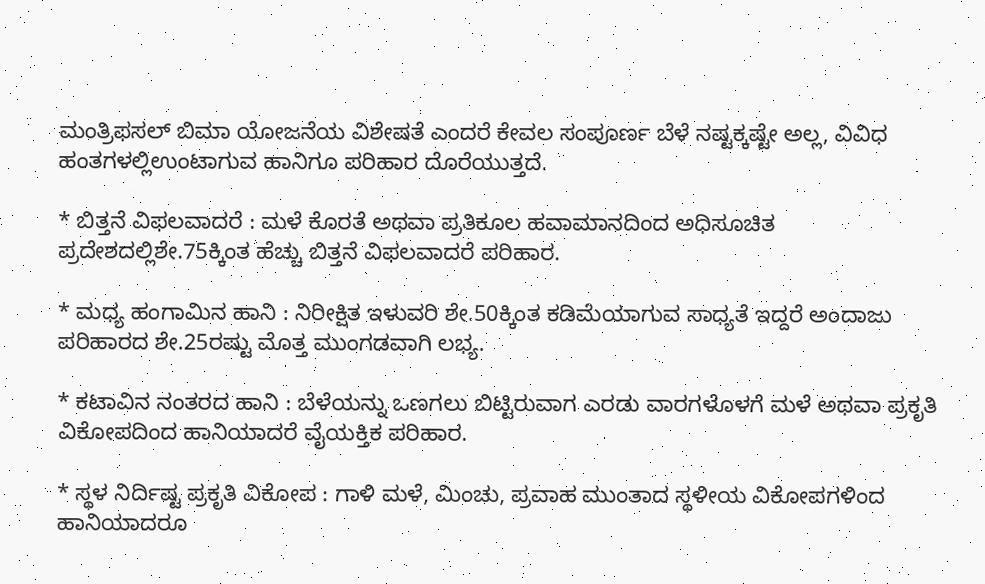ಮಂತ್ರಿಫಸಲ್ ಬಿಮಾ ಯೋಜನೆಯ ವಿಶೇಷತೆ ಎಂದರೆ ಕೇವಲ ಸಂಪೂರ್ಣ ಬೆಳೆ ನಷ್ಟಕ್ಕಷ್ಟೇ ಅಲ್ಲ, ವಿವಿಧ ಹಂತಗಳಲ್ಲಿಉಂಟಾಗುವ ಹಾನಿಗೂ ಪರಿಹಾರ ದೊರೆಯುತ್ತದೆ.

* ಬಿತ್ತನೆ ವಿಫಲವಾದರೆ : ಮಳೆ ಕೊರತೆ ಅಥವಾ ಪ್ರತಿಕೂಲ ಹವಾಮಾನದಿಂದ ಅಧಿಸೂಚಿತ ಪ್ರದೇಶದಲ್ಲಿಶೇ.75ಕ್ಕಿಂತ ಹೆಚ್ಚು ಬಿತ್ತನೆ ವಿಫಲವಾದರೆ ಪರಿಹಾರ.

* ಮಧ್ಯ ಹಂಗಾಮಿನ ಹಾನಿ : ನಿರೀಕ್ಷಿತ ಇಳುವರಿ ಶೇ.50ಕ್ಕಿಂತ ಕಡಿಮೆಯಾಗುವ ಸಾಧ್ಯತೆ ಇದ್ದರೆ ಅಂದಾಜು ಪರಿಹಾರದ ಶೇ.25ರಷ್ಟು ಮೊತ್ತ ಮುಂಗಡವಾಗಿ ಲಭ್ಯ.

* ಕಟಾವಿನ ನಂತರದ ಹಾನಿ : ಬೆಳೆಯನ್ನು ಒಣಗಲು ಬಿಟ್ಟಿರುವಾಗ ಎರಡು ವಾರಗಳೊಳಗೆ ಮಳೆ ಅಥವಾ ಪ್ರಕೃತಿ ವಿಕೋಪದಿಂದ ಹಾನಿಯಾದರೆ ವೈಯಕ್ತಿಕ ಪರಿಹಾರ.

* ಸ್ಥಳ ನಿರ್ದಿಷ್ಟ ಪ್ರಕೃತಿ ವಿಕೋಪ : ಗಾಳಿ ಮಳೆ, ಮಿಂಚು, ಪ್ರವಾಹ ಮುಂತಾದ ಸ್ಥಳೀಯ ವಿಕೋಪಗಳಿಂದ ಹಾನಿಯಾದರೂ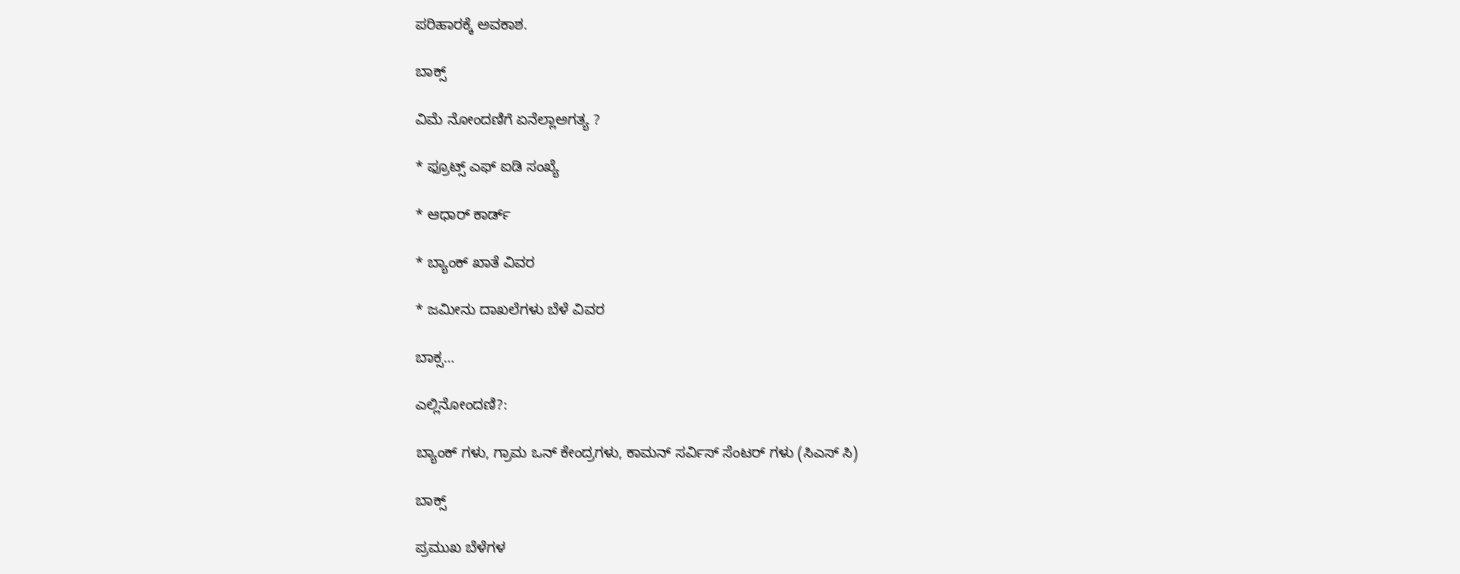ಪರಿಹಾರಕ್ಕೆ ಅವಕಾಶ.

ಬಾಕ್ಸ್

ವಿಮೆ ನೋಂದಣಿಗೆ ಏನೆಲ್ಲಾಅಗತ್ಯ ?

* ಫ್ರೂಟ್ಸ್ ಎಫ್ ಐಡಿ ಸಂಖ್ಯೆ

* ಆಧಾರ್ ಕಾರ್ಡ್

* ಬ್ಯಾಂಕ್ ಖಾತೆ ವಿವರ

* ಜಮೀನು ದಾಖಲೆಗಳು ಬೆಳೆ ವಿವರ

ಬಾಕ್ಸ…

ಎಲ್ಲಿನೋಂದಣಿ?:

ಬ್ಯಾಂಕ್ ಗಳು, ಗ್ರಾಮ ಒನ್ ಕೇಂದ್ರಗಳು, ಕಾಮನ್ ಸರ್ವಿಸ್ ಸೆಂಟರ್ ಗಳು (ಸಿಎಸ್ ಸಿ)

ಬಾಕ್ಸ್

ಪ್ರಮುಖ ಬೆಳೆಗಳ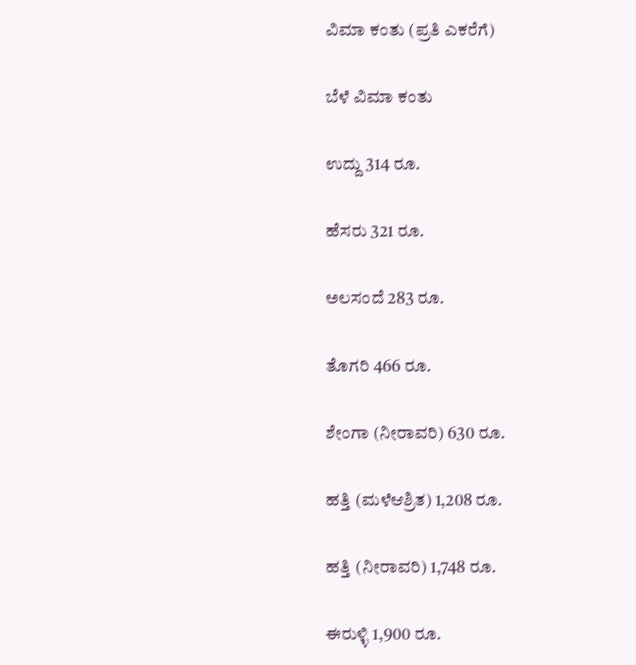ವಿಮಾ ಕಂತು (ಪ್ರತಿ ಎಕರೆಗೆ)

ಬೆಳೆ ವಿಮಾ ಕಂತು

ಉದ್ದು 314 ರೂ.

ಹೆಸರು 321 ರೂ.

ಅಲಸಂದೆ 283 ರೂ.

ತೊಗರಿ 466 ರೂ.

ಶೇಂಗಾ (ನೀರಾವರಿ) 630 ರೂ.

ಹತ್ತಿ (ಮಳೆಆಶ್ರಿತ) 1,208 ರೂ.

ಹತ್ತಿ (ನೀರಾವರಿ) 1,748 ರೂ.

ಈರುಳ್ಳಿ 1,900 ರೂ.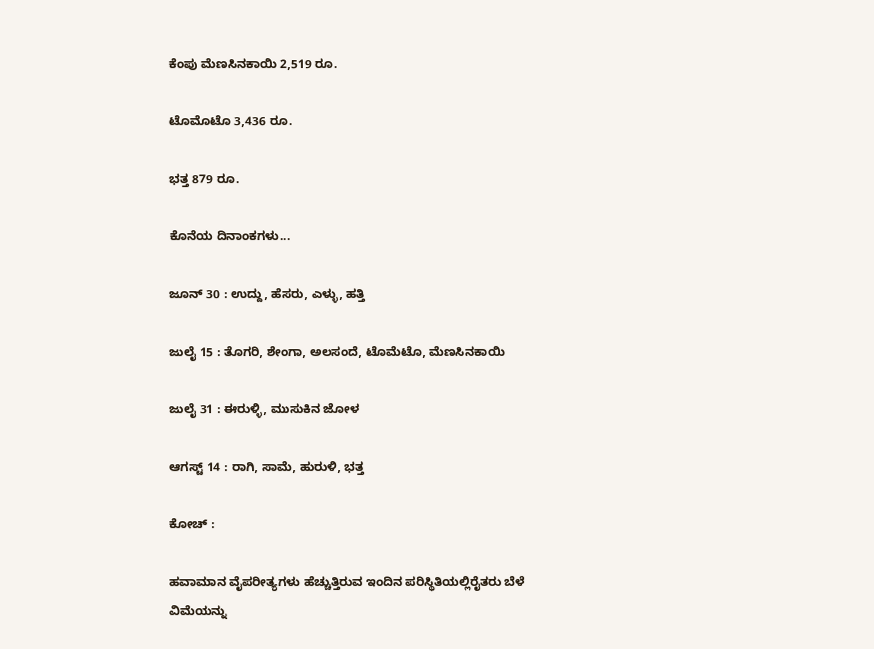ಕೆಂಪು ಮೆಣಸಿನಕಾಯಿ 2,519 ರೂ.

ಟೊಮೊಟೊ 3,436 ರೂ.

ಭತ್ತ 879 ರೂ.

ಕೊನೆಯ ದಿನಾಂಕಗಳು...

ಜೂನ್ 30 : ಉದ್ದು, ಹೆಸರು, ಎಳ್ಳು, ಹತ್ತಿ

ಜುಲೈ 15 : ತೊಗರಿ, ಶೇಂಗಾ, ಅಲಸಂದೆ, ಟೊಮೆಟೊ, ಮೆಣಸಿನಕಾಯಿ

ಜುಲೈ 31 : ಈರುಳ್ಳಿ, ಮುಸುಕಿನ ಜೋಳ

ಆಗಸ್ಟ್ 14 : ರಾಗಿ, ಸಾಮೆ, ಹುರುಳಿ, ಭತ್ತ

ಕೋಚ್ :

ಹವಾಮಾನ ವೈಪರೀತ್ಯಗಳು ಹೆಚ್ಚುತ್ತಿರುವ ಇಂದಿನ ಪರಿಸ್ಥಿತಿಯಲ್ಲಿರೈತರು ಬೆಳೆ ವಿಮೆಯನ್ನು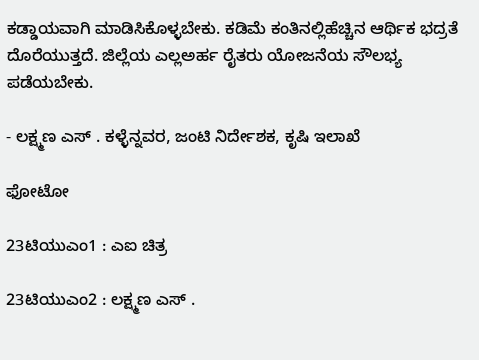ಕಡ್ಡಾಯವಾಗಿ ಮಾಡಿಸಿಕೊಳ್ಳಬೇಕು. ಕಡಿಮೆ ಕಂತಿನಲ್ಲಿಹೆಚ್ಚಿನ ಆರ್ಥಿಕ ಭದ್ರತೆ ದೊರೆಯುತ್ತದೆ. ಜಿಲ್ಲೆಯ ಎಲ್ಲಅರ್ಹ ರೈತರು ಯೋಜನೆಯ ಸೌಲಭ್ಯ ಪಡೆಯಬೇಕು.

- ಲಕ್ಷ್ಮಣ ಎಸ್ . ಕಳ್ಳೆನ್ನವರ, ಜಂಟಿ ನಿರ್ದೇಶಕ, ಕೃಷಿ ಇಲಾಖೆ

ಫೋಟೋ

23ಟಿಯುಎಂ1 : ಎಐ ಚಿತ್ರ

23ಟಿಯುಎಂ2 : ಲಕ್ಷ್ಮಣ ಎಸ್ .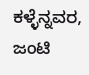ಕಳ್ಳೆನ್ನವರ, ಜಂಟಿ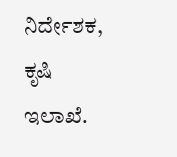ನಿರ್ದೇಶಕ, ಕೃಷಿ ಇಲಾಖೆ.